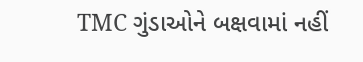TMC ગુંડાઓને બક્ષવામાં નહીં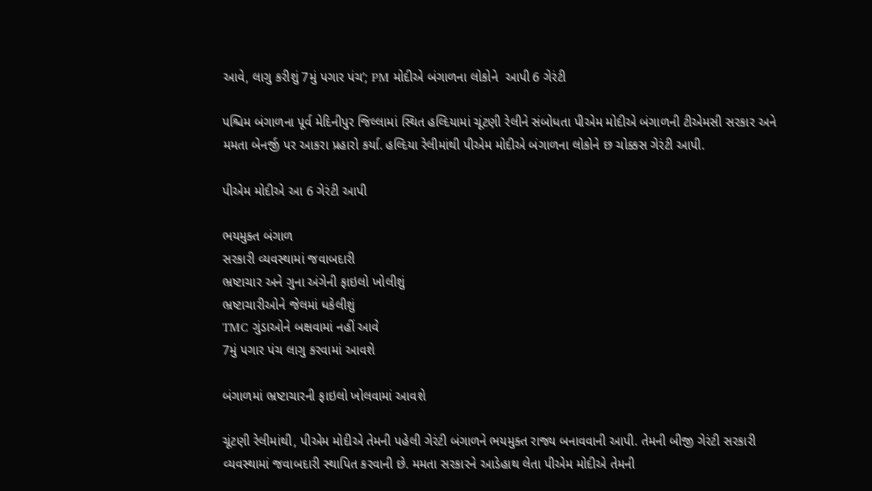આવે, લાગુ કરીશું 7મું પગાર પંચ’; PM મોદીએ બંગાળના લોકોને  આપી 6 ગેરંટી

પશ્ચિમ બંગાળના પૂર્વ મેદિનીપુર જિલ્લામાં સ્થિત હલ્દિયામાં ચૂંટણી રેલીને સંબોધતા પીએમ મોદીએ બંગાળની ટીએમસી સરકાર અને મમતા બેનર્જી પર આકરા પ્રહારો કર્યા. હલ્દિયા રેલીમાંથી પીએમ મોદીએ બંગાળના લોકોને છ ચોક્કસ ગેરંટી આપી.

પીએમ મોદીએ આ 6 ગેરંટી આપી

ભયમુક્ત બંગાળ
સરકારી વ્યવસ્થામાં જવાબદારી
ભ્રષ્ટાચાર અને ગુના અંગેની ફાઇલો ખોલીશું
ભ્રષ્ટાચારીઓને જેલમાં ધકેલીશું
TMC ગુંડાઓને બક્ષવામાં નહીં આવે
7મું પગાર પંચ લાગુ કરવામાં આવશે

બંગાળમાં ભ્રષ્ટાચારની ફાઇલો ખોલવામાં આવશે

ચૂંટણી રેલીમાંથી, પીએમ મોદીએ તેમની પહેલી ગેરંટી બંગાળને ભયમુક્ત રાજ્ય બનાવવાની આપી. તેમની બીજી ગેરંટી સરકારી વ્યવસ્થામાં જવાબદારી સ્થાપિત કરવાની છે. મમતા સરકારને આડેહાથ લેતા પીએમ મોદીએ તેમની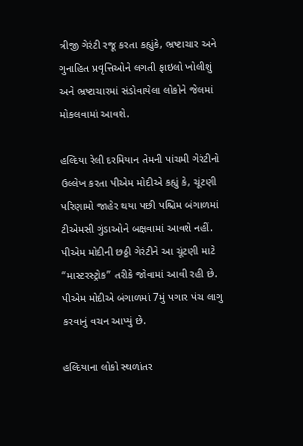ત્રીજી ગેરંટી રજૂ કરતા કહ્યુંકે, ભ્રષ્ટાચાર અને ગુનાહિત પ્રવૃત્તિઓને લગતી ફાઇલો ખોલીશું અને ભ્રષ્ટાચારમાં સંડોવાયેલા લોકોને જેલમાં મોકલવામાં આવશે.

હલ્દિયા રેલી દરમિયાન તેમની પાંચમી ગેરંટીનો ઉલ્લેખ કરતા પીએમ મોદીએ કહ્યું કે, ચૂંટણી પરિણામો જાહેર થયા પછી પશ્ચિમ બંગાળમાં ટીએમસી ગુંડાઓને બક્ષવામાં આવશે નહીં. પીએમ મોદીની છઠ્ઠી ગેરંટીને આ ચૂંટણી માટે “માસ્ટરસ્ટ્રોક” તરીકે જોવામાં આવી રહી છે. પીએમ મોદીએ બંગાળમાં 7મું પગાર પંચ લાગુ કરવાનું વચન આપ્યું છે.

હલ્દિયાના લોકો સ્થળાંતર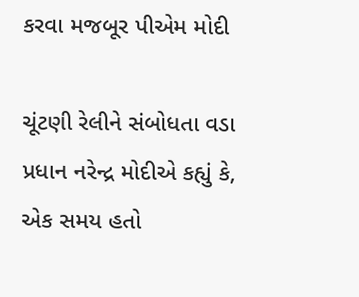કરવા મજબૂર પીએમ મોદી

ચૂંટણી રેલીને સંબોધતા વડા પ્રધાન નરેન્દ્ર મોદીએ કહ્યું કે, એક સમય હતો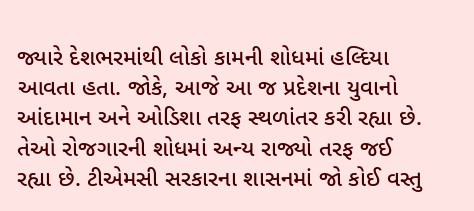જ્યારે દેશભરમાંથી લોકો કામની શોધમાં હલ્દિયા આવતા હતા. જોકે, આજે આ જ પ્રદેશના યુવાનો આંદામાન અને ઓડિશા તરફ સ્થળાંતર કરી રહ્યા છે. તેઓ રોજગારની શોધમાં અન્ય રાજ્યો તરફ જઈ રહ્યા છે. ટીએમસી સરકારના શાસનમાં જો કોઈ વસ્તુ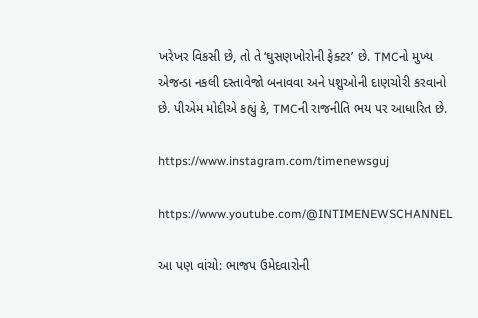ખરેખર વિકસી છે, તો તે ‘ઘુસણખોરોની ફેક્ટર’ છે. TMCનો મુખ્ય એજન્ડા નકલી દસ્તાવેજો બનાવવા અને પશુઓની દાણચોરી કરવાનો છે. પીએમ મોદીએ કહ્યું કે, TMCની રાજનીતિ ભય પર આધારિત છે.

https://www.instagram.com/timenewsguj

https://www.youtube.com/@INTIMENEWSCHANNEL

આ પણ વાંચો: ભાજપ ઉમેદવારોની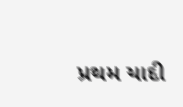પ્રથમ યાદી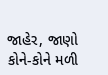જાહેર, જાણો કોને-કોને મળી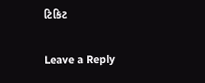ટિકિટ

Leave a Reply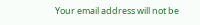Your email address will not be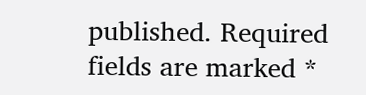published. Required fields are marked *